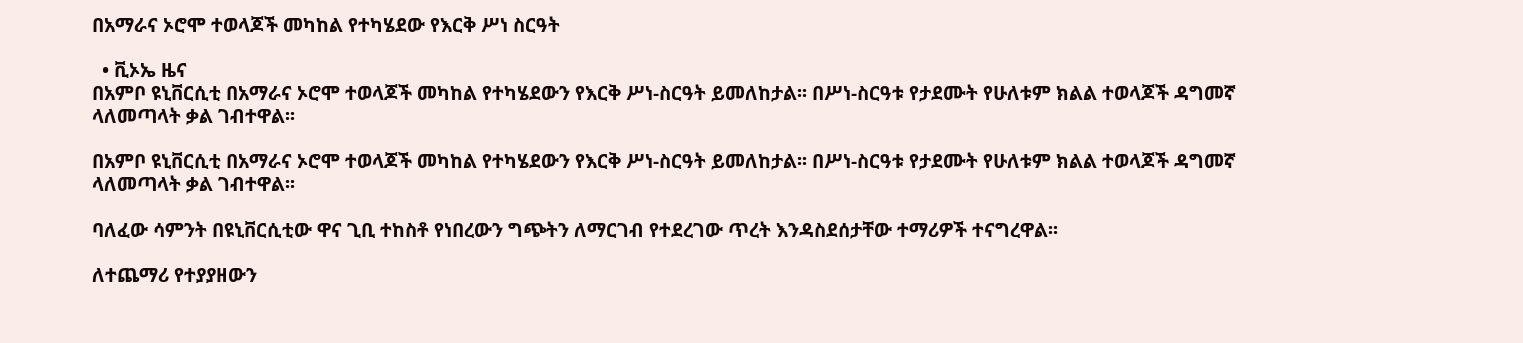በአማራና ኦሮሞ ተወላጆች መካከል የተካሄደው የእርቅ ሥነ ስርዓት

  • ቪኦኤ ዜና
በአምቦ ዩኒቨርሲቲ በአማራና ኦሮሞ ተወላጆች መካከል የተካሄደውን የእርቅ ሥነ-ስርዓት ይመለከታል፡፡ በሥነ-ስርዓቱ የታደሙት የሁለቱም ክልል ተወላጆች ዳግመኛ ላለመጣላት ቃል ገብተዋል፡፡

በአምቦ ዩኒቨርሲቲ በአማራና ኦሮሞ ተወላጆች መካከል የተካሄደውን የእርቅ ሥነ-ስርዓት ይመለከታል፡፡ በሥነ-ስርዓቱ የታደሙት የሁለቱም ክልል ተወላጆች ዳግመኛ ላለመጣላት ቃል ገብተዋል፡፡

ባለፈው ሳምንት በዩኒቨርሲቲው ዋና ጊቢ ተከስቶ የነበረውን ግጭትን ለማርገብ የተደረገው ጥረት እንዳስደሰታቸው ተማሪዎች ተናግረዋል፡፡

ለተጨማሪ የተያያዘውን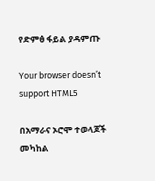የድምፅ ፋይል ያዳምጡ

Your browser doesn’t support HTML5

በአማራና ኦሮሞ ተወላጆች መካከል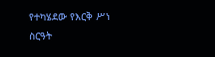የተካሄደው የእርቅ ሥነ ስርዓት